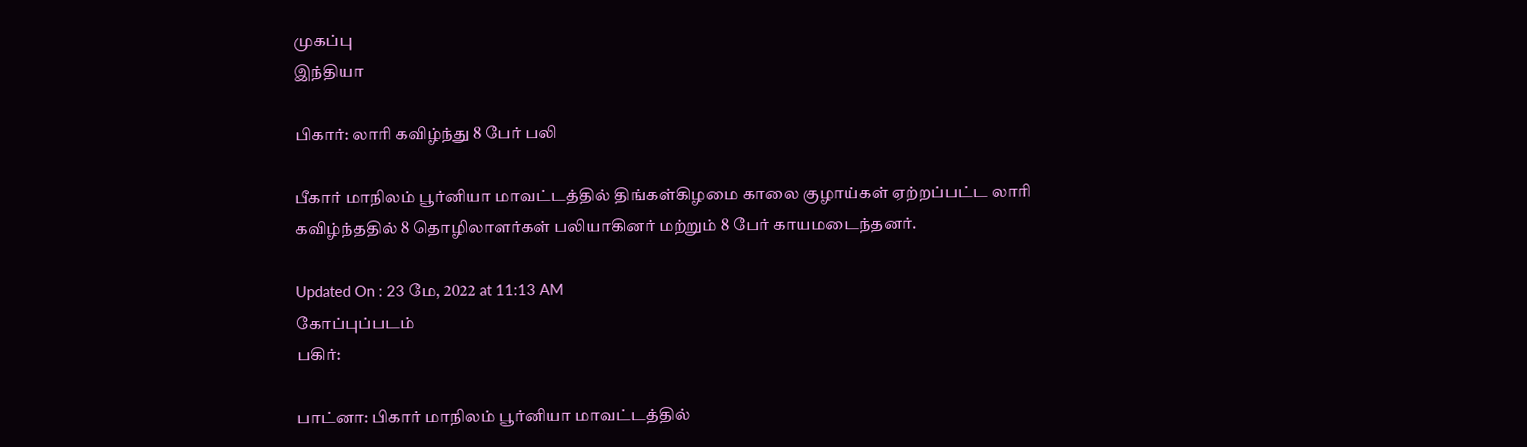முகப்பு
இந்தியா

பிகார்: லாரி கவிழ்ந்து 8 பேர் பலி

பீகார் மாநிலம் பூர்னியா மாவட்டத்தில் திங்கள்கிழமை காலை குழாய்கள் ஏற்றப்பட்ட லாரி கவிழ்ந்ததில் 8 தொழிலாளர்கள் பலியாகினர் மற்றும் 8 பேர் காயமடைந்தனர்.

Updated On : 23 மே, 2022 at 11:13 AM
கோப்புப்படம்
பகிர்:

பாட்னா: பிகார் மாநிலம் பூர்னியா மாவட்டத்தில்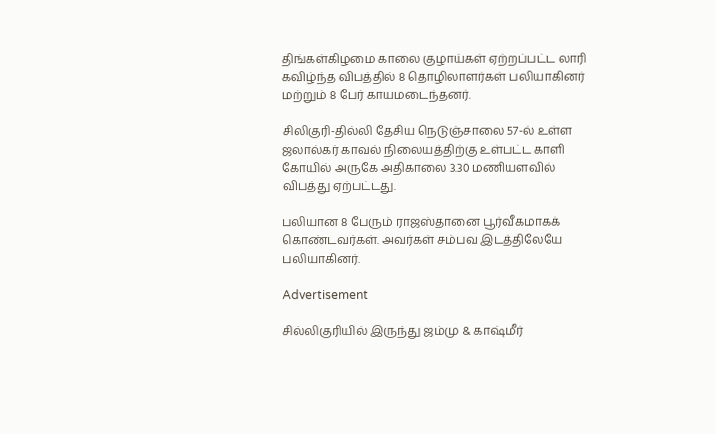திங்கள்கிழமை காலை குழாய்கள் ஏற்றப்பட்ட லாரி கவிழ்ந்த விபத்தில் 8 தொழிலாளர்கள் பலியாகினர் மற்றும் 8 பேர் காயமடைந்தனர்.

சிலிகுரி-தில்லி தேசிய நெடுஞ்சாலை 57-ல் உள்ள ஜலால்கர் காவல் நிலையத்திற்கு உள்பட்ட காளி கோயில் அருகே அதிகாலை 3.30 மணியளவில் விபத்து ஏற்பட்டது.

பலியான 8 பேரும் ராஜஸ்தானை பூர்வீகமாகக் கொண்டவர்கள். அவர்கள் சம்பவ இடத்திலேயே பலியாகினர்.

Advertisement

சில்லிகுரியில் இருந்து ஜம்மு & காஷ்மீர்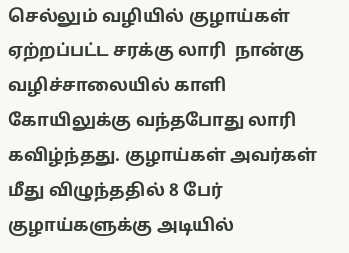செல்லும் வழியில் குழாய்கள் ஏற்றப்பட்ட சரக்கு லாரி  நான்கு வழிச்சாலையில் காளி கோயிலுக்கு வந்தபோது லாரி கவிழ்ந்தது. குழாய்கள் அவர்கள் மீது விழுந்ததில் 8 பேர் குழாய்களுக்கு அடியில்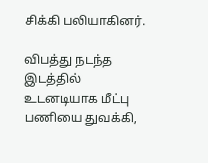சிக்கி பலியாகினர்.

விபத்து நடந்த இடத்தில் உடனடியாக மீட்பு பணியை துவக்கி,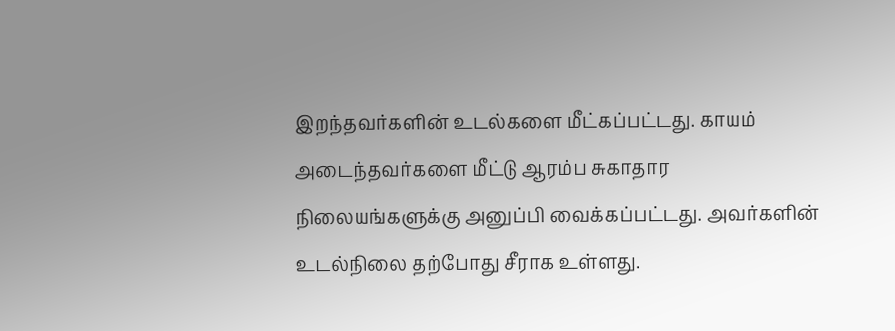இறந்தவர்களின் உடல்களை மீட்கப்பட்டது. காயம் அடைந்தவர்களை மீட்டு ஆரம்ப சுகாதார நிலையங்களுக்கு அனுப்பி வைக்கப்பட்டது. அவர்களின் உடல்நிலை தற்போது சீராக உள்ளது.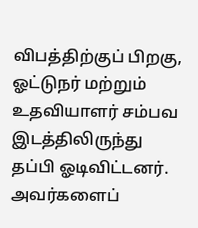விபத்திற்குப் பிறகு, ஓட்டுநர் மற்றும் உதவியாளர் சம்பவ இடத்திலிருந்து தப்பி ஓடிவிட்டனர். அவர்களைப்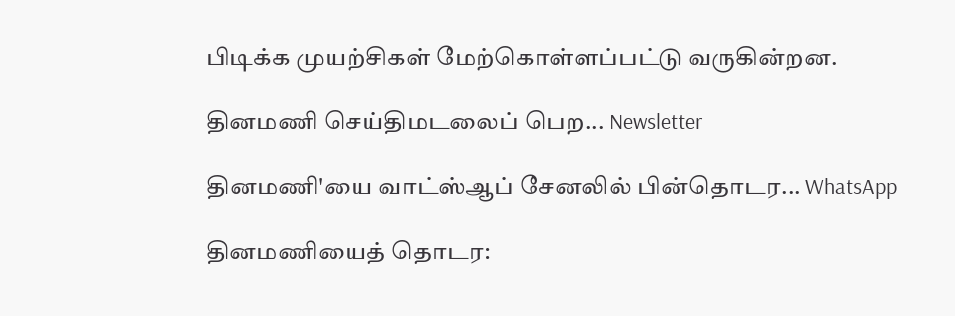பிடிக்க முயற்சிகள் மேற்கொள்ளப்பட்டு வருகின்றன.

தினமணி செய்திமடலைப் பெற... Newsletter

தினமணி'யை வாட்ஸ்ஆப் சேனலில் பின்தொடர... WhatsApp

தினமணியைத் தொடர: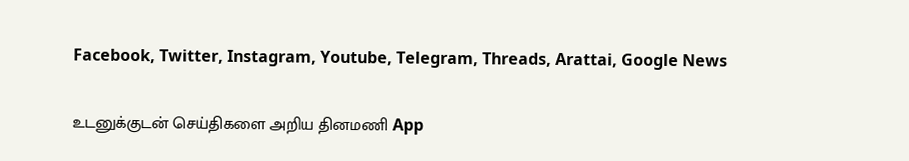Facebook, Twitter, Instagram, Youtube, Telegram, Threads, Arattai, Google News

உடனுக்குடன் செய்திகளை அறிய தினமணி App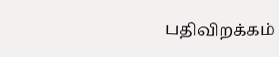பதிவிறக்கம்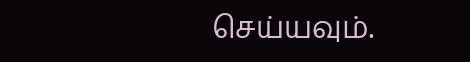செய்யவும்.